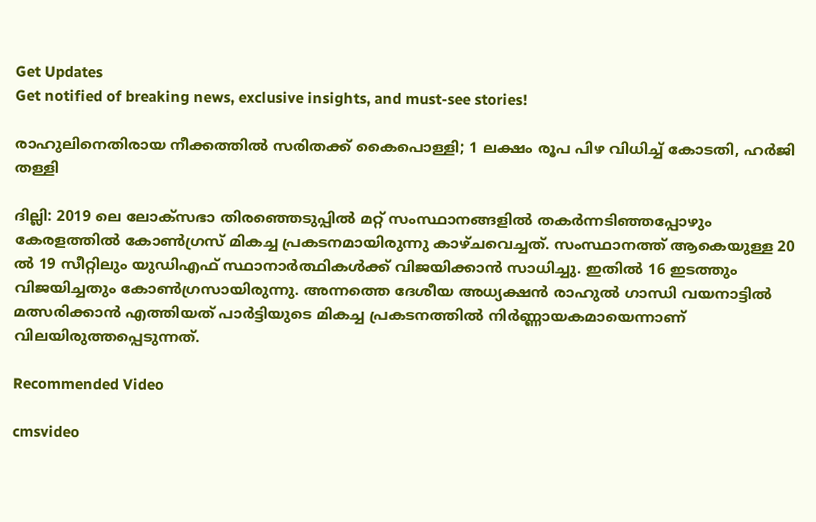Get Updates
Get notified of breaking news, exclusive insights, and must-see stories!

രാഹുലിനെതിരായ നീക്കത്തില്‍ സരിതക്ക് കൈപൊള്ളി; 1 ലക്ഷം രൂപ പിഴ വിധിച്ച് കോടതി, ഹര്‍ജി തള്ളി

ദില്ലി: 2019 ലെ ലോക്സഭാ തിരഞ്ഞെടുപ്പില്‍ മറ്റ് സംസ്ഥാനങ്ങളില്‍ തകര്‍ന്നടിഞ്ഞപ്പോഴും കേരളത്തില്‍ കോണ്‍ഗ്രസ് മികച്ച പ്രകടനമായിരുന്നു കാഴ്ചവെച്ചത്. സംസ്ഥാനത്ത് ആകെയുള്ള 20 ല്‍ 19 സീറ്റിലും യുഡിഎഫ് സ്ഥാനാര്‍ത്ഥികള്‍ക്ക് വിജയിക്കാന്‍ സാധിച്ചു. ഇതില്‍ 16 ഇടത്തും വിജയിച്ചതും കോണ്‍ഗ്രസായിരുന്നു. അന്നത്തെ ദേശീയ അധ്യക്ഷന്‍ രാഹുല്‍ ഗാന്ധി വയനാട്ടില്‍ മത്സരിക്കാന്‍ എത്തിയത് പാര്‍ട്ടിയുടെ മികച്ച പ്രകടനത്തില്‍ നിര്‍ണ്ണായകമായെന്നാണ് വിലയിരുത്തപ്പെടുന്നത്.

Recommended Video

cmsvideo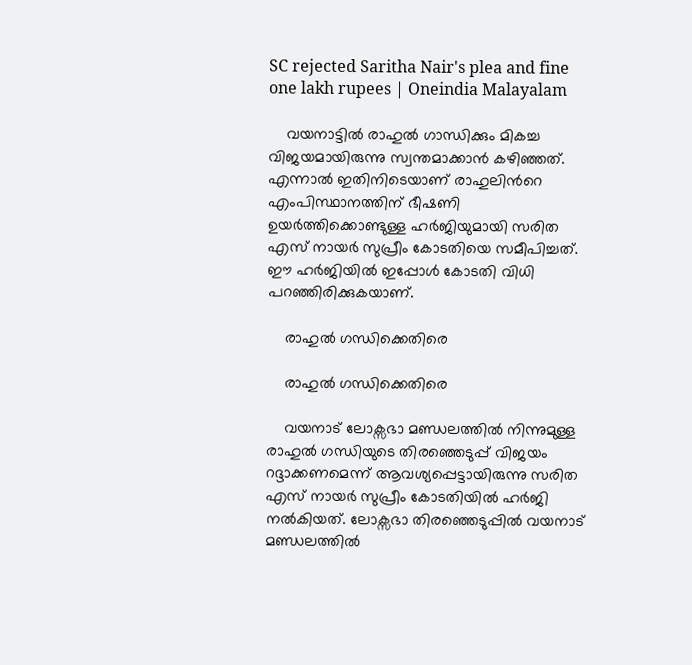SC rejected Saritha Nair's plea and fine one lakh rupees | Oneindia Malayalam

    വയനാട്ടില്‍ രാഹുല്‍ ഗാന്ധിക്കും മികച്ച വിജയമായിരുന്നു സ്വന്തമാക്കാന്‍ കഴിഞ്ഞത്. എന്നാല്‍ ഇതിനിടെയാണ് രാഹുലിന്‍റെ എംപിസ്ഥാനത്തിന് ഭീഷണി ഉയര്‍ത്തിക്കൊണ്ടുള്ള ഹര്‍ജിയുമായി സരിത എസ് നായര്‍ സുപ്രീം കോടതിയെ സമീപിച്ചത്. ഈ ഹര്‍ജിയില്‍ ഇപ്പോള്‍ കോടതി വിധി പറഞ്ഞിരിക്കുകയാണ്.

    രാഹുല്‍ ഗന്ധിക്കെതിരെ

    രാഹുല്‍ ഗന്ധിക്കെതിരെ

    വയനാട് ലോക്സഭാ മണ്ഡലത്തില്‍ നിന്നുമുള്ള രാഹുല്‍ ഗന്ധിയുടെ തിരഞ്ഞെടുപ്പ് വിജയം റദ്ദാക്കണമെന്ന് ആവശ്യപ്പെട്ടായിരുന്നു സരിത എസ് നായര്‍ സുപ്രീം കോടതിയില്‍ ഹര്‍ജി നല്‍കിയത്. ലോക്സഭാ തിരഞ്ഞെടുപ്പില്‍ വയനാട് മണ്ഡലത്തില്‍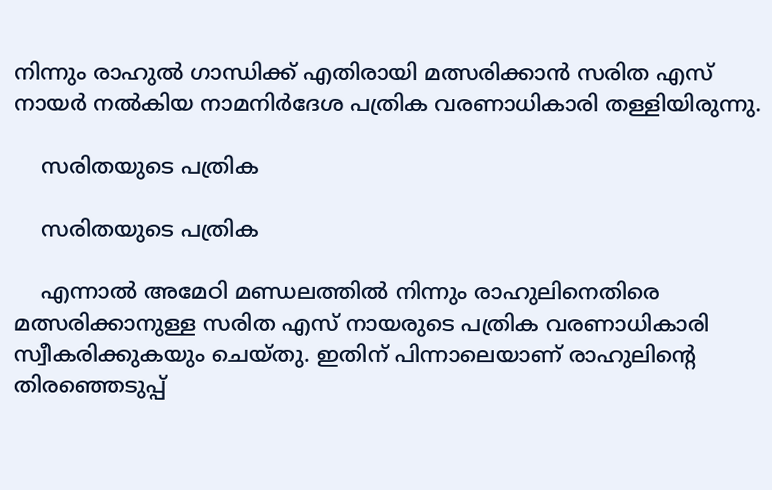നിന്നും രാഹുല്‍ ഗാന്ധിക്ക് എതിരായി മത്സരിക്കാന്‍ സരിത എസ് നായര്‍ നല്‍കിയ നാമനിര്‍ദേശ പത്രിക വരണാധികാരി തള്ളിയിരുന്നു.

    സരിതയുടെ പത്രിക

    സരിതയുടെ പത്രിക

    എന്നാല്‍ അമേഠി മണ്ഡലത്തില്‍ നിന്നും രാഹുലിനെതിരെ മത്സരിക്കാനുള്ള സരിത എസ് നായരുടെ പത്രിക വരണാധികാരി സ്വീകരിക്കുകയും ചെയ്തു. ഇതിന് പിന്നാലെയാണ് രാഹുലിന്‍റെ തിരഞ്ഞെടുപ്പ്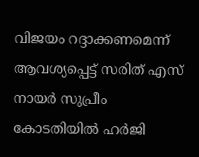വിജയം റദ്ദാക്കണമെന്ന് ആവശ്യപ്പെട്ട് സരിത് എസ് നായര്‍ സുപ്രീം കോടതിയില്‍ ഹര്‍ജി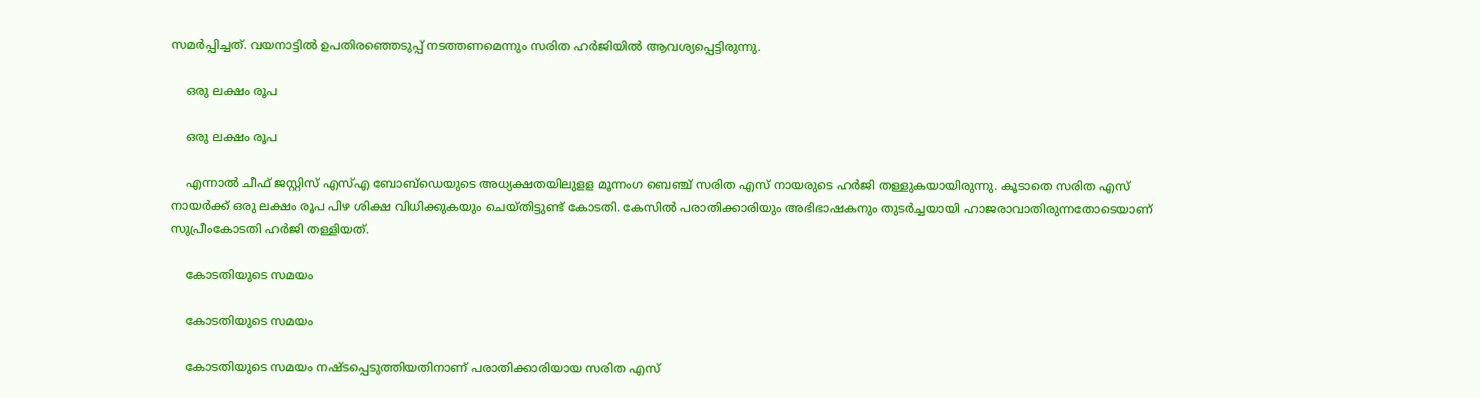സമര്‍പ്പിച്ചത്. വയനാട്ടില്‍ ഉപതിരഞ്ഞെടുപ്പ് നടത്തണമെന്നും സരിത ഹര്‍ജിയില്‍ ആവശ്യപ്പെട്ടിരുന്നു.

    ഒരു ലക്ഷം രൂപ

    ഒരു ലക്ഷം രൂപ

    എന്നാല്‍ ചീഫ് ജസ്റ്റിസ് എസ്എ ബോബ്ഡെയുടെ അധ്യക്ഷതയിലുളള മൂന്നംഗ ബെഞ്ച് സരിത എസ് നായരുടെ ഹര്‍ജി തള്ളുകയായിരുന്നു. കൂടാതെ സരിത എസ് നായര്‍ക്ക് ഒരു ലക്ഷം രൂപ പിഴ ശിക്ഷ വിധിക്കുകയും ചെയ്തിട്ടുണ്ട് കോടതി. കേസിൽ പരാതിക്കാരിയും അഭിഭാഷകനും തുടർച്ചയായി ഹാജരാവാതിരുന്നതോടെയാണ് സുപ്രീംകോടതി ഹർജി തള്ളിയത്.

    കോടതിയുടെ സമയം

    കോടതിയുടെ സമയം

    കോടതിയുടെ സമയം നഷ്ടപ്പെടുത്തിയതിനാണ് പരാതിക്കാരിയായ സരിത എസ്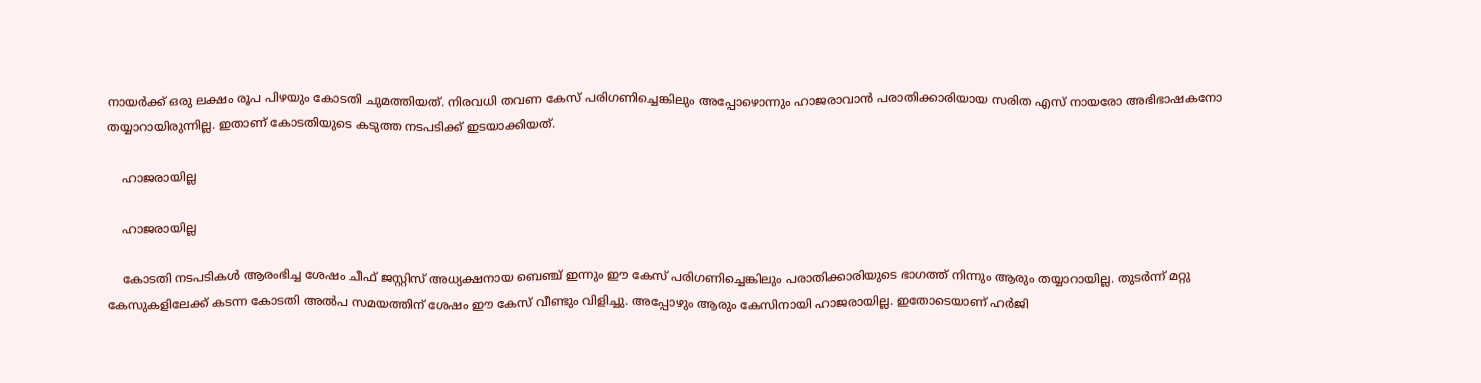നായർക്ക് ഒരു ലക്ഷം രൂപ പിഴയും കോടതി ചുമത്തിയത്. നിരവധി തവണ കേസ് പരിഗണിച്ചെങ്കിലും അപ്പോഴൊന്നും ഹാജരാവാന്‍ പരാതിക്കാരിയായ സരിത എസ് നായരോ അഭിഭാഷകനോ തയ്യാറായിരുന്നില്ല. ഇതാണ് കോടതിയുടെ കടുത്ത നടപടിക്ക് ഇടയാക്കിയത്.

    ഹാജരായില്ല

    ഹാജരായില്ല

    കോടതി നടപടികൾ ആരംഭിച്ച ശേഷം ചീഫ് ജസ്റ്റിസ് അധ്യക്ഷനായ ബെഞ്ച് ഇന്നും ഈ കേസ് പരിഗണിച്ചെങ്കിലും പരാതിക്കാരിയുടെ ഭാഗത്ത് നിന്നും ആരും തയ്യാറായില്ല. തുടർന്ന് മറ്റു കേസുകളിലേക്ക് കടന്ന കോടതി അല്‍പ സമയത്തിന് ശേഷം ഈ കേസ് വീണ്ടും വിളിച്ചു. അപ്പോഴും ആരും കേസിനായി ഹാജരായില്ല. ഇതോടെയാണ് ഹർജി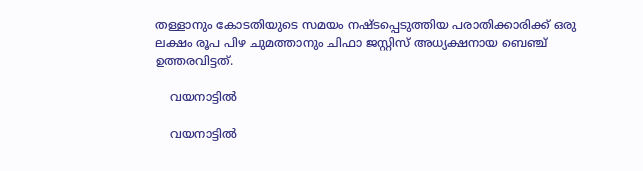തള്ളാനും കോടതിയുടെ സമയം നഷ്ടപ്പെടുത്തിയ പരാതിക്കാരിക്ക് ഒരു ലക്ഷം രൂപ പിഴ ചുമത്താനും ചിഫാ ജസ്റ്റിസ് അധ്യക്ഷനായ ബെഞ്ച് ഉത്തരവിട്ടത്.

    വയനാട്ടില്‍

    വയനാട്ടില്‍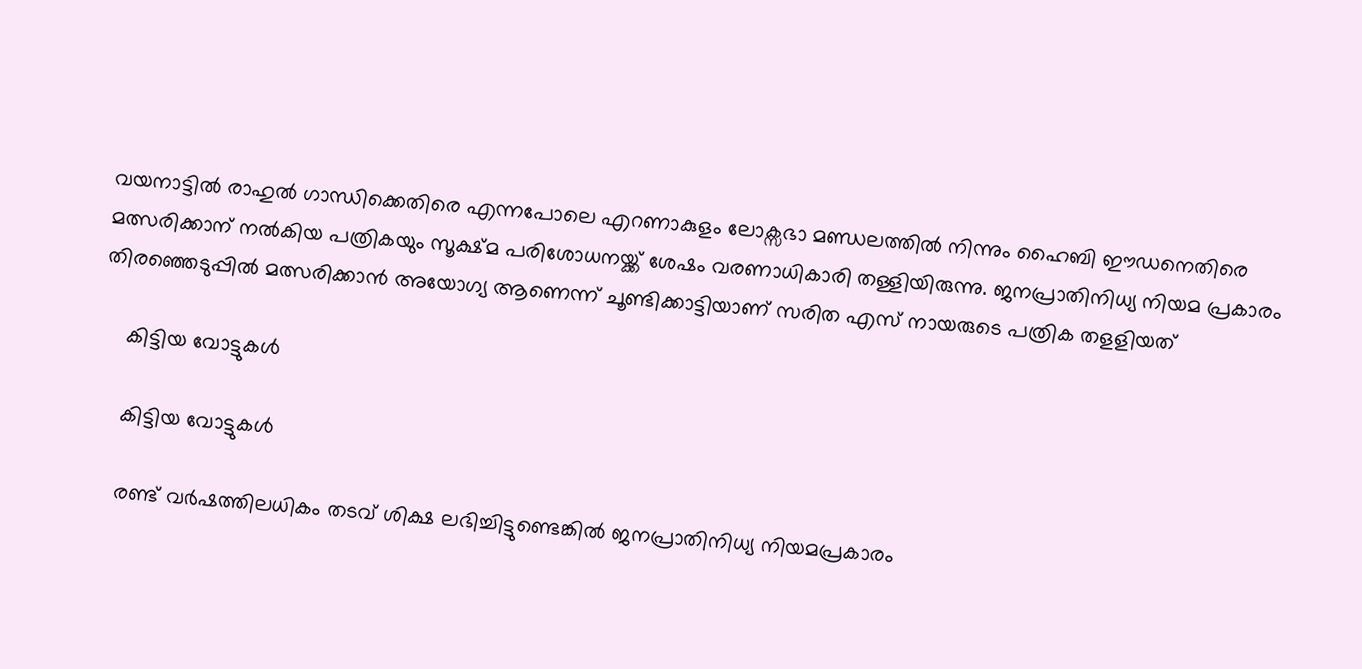വയനാട്ടില്‍ രാഹുല്‍ ഗാന്ധിക്കെതിരെ എന്നപോലെ എറണാകുളം ലോക്സഭാ മണ്ഡലത്തില്‍ നിന്നും ഹൈബി ഈഡനെതിരെ മത്സരിക്കാന‍് നല്‍കിയ പത്രികയും സൂക്ഷ്മ പരിശോധനയ്ക്ക് ശേഷം വരണാധികാരി തള്ളിയിരുന്നു. ജനപ്രാതിനിധ്യ നിയമ പ്രകാരം തിരഞ്ഞെടുപ്പില്‍ മത്സരിക്കാന്‍ അയോഗ്യ ആണെന്ന് ചൂണ്ടിക്കാട്ടിയാണ് സരിത എസ് നായരുടെ പത്രിക തളളിയത്

    കിട്ടിയ വോട്ടുകള്‍

    കിട്ടിയ വോട്ടുകള്‍

    രണ്ട് വര്‍ഷത്തിലധികം തടവ് ശിക്ഷ ലഭിച്ചിട്ടുണ്ടെങ്കില്‍ ജനപ്രാതിനിധ്യ നിയമപ്രകാരം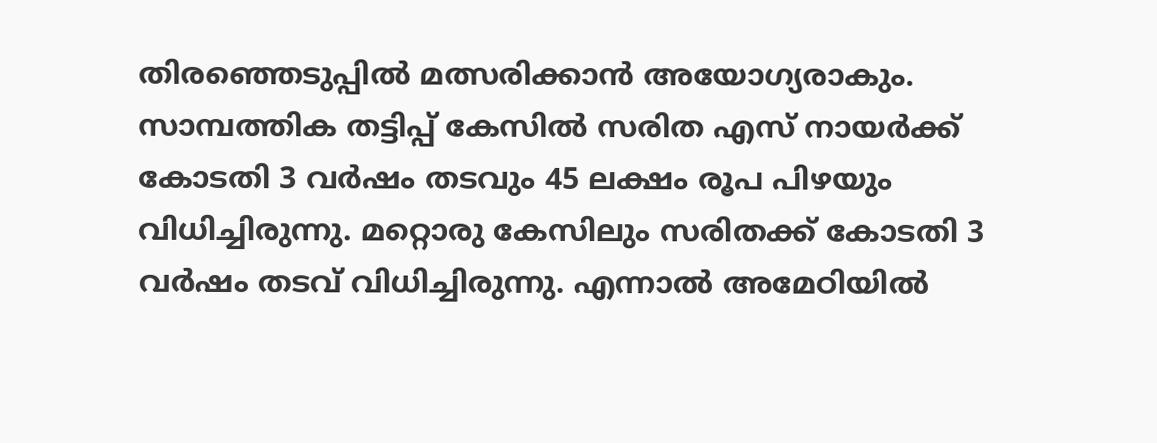തിരഞ്ഞെടുപ്പില്‍ മത്സരിക്കാന്‍ അയോഗ്യരാകും. സാമ്പത്തിക തട്ടിപ്പ് കേസില്‍ സരിത എസ് നായര്‍ക്ക് കോടതി 3 വര്‍ഷം തടവും 45 ലക്ഷം രൂപ പിഴയും വിധിച്ചിരുന്നു. മറ്റൊരു കേസിലും സരിതക്ക് കോടതി 3 വര്‍ഷം തടവ് വിധിച്ചിരുന്നു. എന്നാല്‍ അമേഠിയില്‍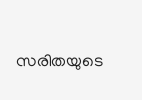സരിതയുടെ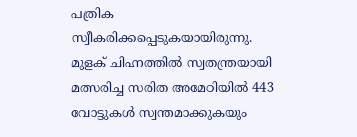പത്രിക സ്വീകരിക്കപ്പെടുകയായിരുന്നു. മുളക് ചിഹ്നത്തില്‍ സ്വതന്ത്രയായി മത്സരിച്ച സരിത അമേഠിയില്‍ 443 വോട്ടുകള്‍ സ്വന്തമാക്കുകയും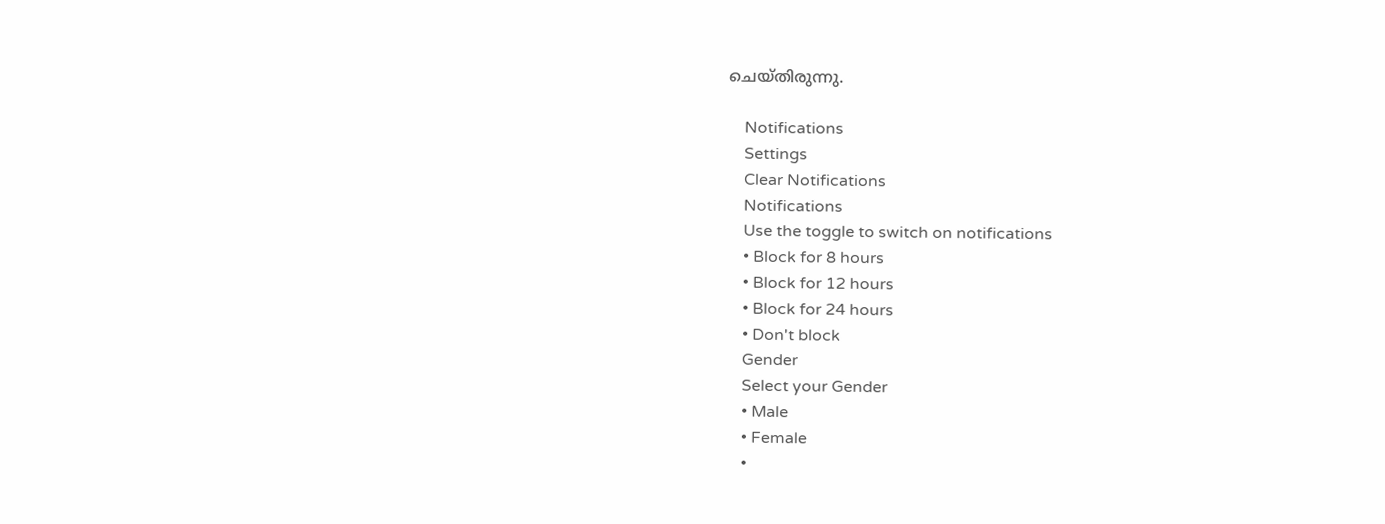ചെയ്തിരുന്നു.

    Notifications
    Settings
    Clear Notifications
    Notifications
    Use the toggle to switch on notifications
    • Block for 8 hours
    • Block for 12 hours
    • Block for 24 hours
    • Don't block
    Gender
    Select your Gender
    • Male
    • Female
    •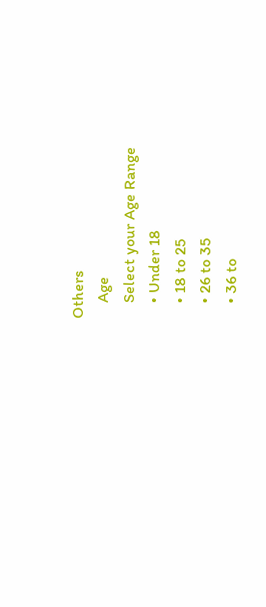Others
    Age
    Select your Age Range
    • Under 18
    • 18 to 25
    • 26 to 35
    • 36 to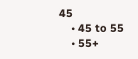45
    • 45 to 55
    • 55+